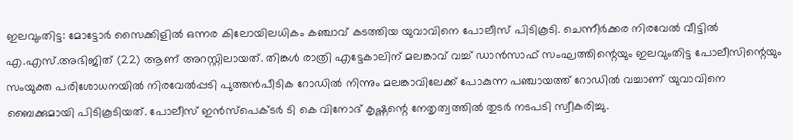ഇലവുംതിട്ട: മോട്ടോർ സൈക്കിളിൽ ഒന്നര കിലോയിലധികം കഞ്ചാവ് കടത്തിയ യുവാവിനെ പോലീസ് പിടികൂടി. ചെന്നീർക്കര നിരവേൽ വീട്ടിൽ എ.എസ്.അഭിജിത് (22) ആണ് അറസ്റ്റിലായത്. തിങ്കൾ രാത്രി എട്ടേകാലിന് മലങ്കാവ് വച്ച് ഡാൻസാഫ് സംഘത്തിന്റെയും ഇലവുംതിട്ട പോലീസിന്റെയും സംയുക്ത പരിശോധനയിൽ നിരവേൽപ്പടി പുത്തൻപീടിക റോഡിൽ നിന്നും മലങ്കാവിലേക്ക് പോകുന്ന പഞ്ചായത്ത് റോഡിൽ വച്ചാണ് യുവാവിനെ ബൈക്കുമായി പിടികൂടിയത്. പോലീസ് ഇൻസ്പെക്ടർ ടി കെ വിനോദ് കൃഷ്ണന്റെ നേതൃത്വത്തിൽ തുടർ നടപടി സ്വീകരിച്ചു.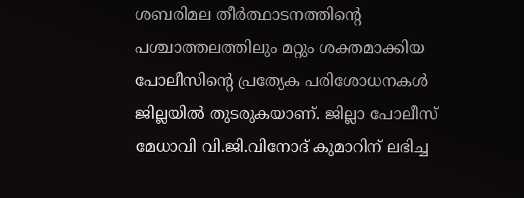ശബരിമല തീർത്ഥാടനത്തിന്റെ പശ്ചാത്തലത്തിലും മറ്റും ശക്തമാക്കിയ പോലീസിന്റെ പ്രത്യേക പരിശോധനകൾ ജില്ലയിൽ തുടരുകയാണ്. ജില്ലാ പോലീസ് മേധാവി വി.ജി.വിനോദ് കുമാറിന് ലഭിച്ച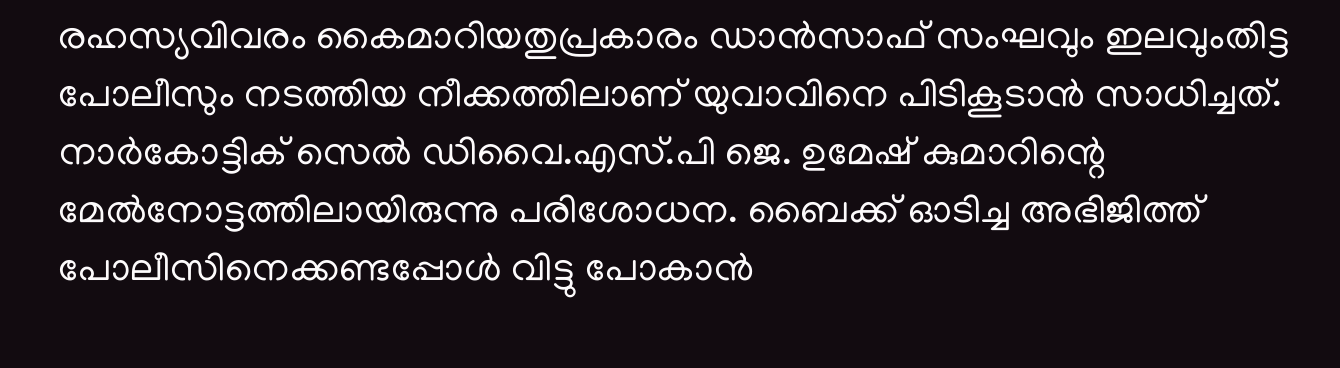രഹസ്യവിവരം കൈമാറിയതുപ്രകാരം ഡാൻസാഫ് സംഘവും ഇലവുംതിട്ട പോലീസും നടത്തിയ നീക്കത്തിലാണ് യുവാവിനെ പിടികൂടാൻ സാധിച്ചത്. നാർകോട്ടിക് സെൽ ഡിവൈ.എസ്.പി ജെ. ഉമേഷ് കുമാറിന്റെ മേൽനോട്ടത്തിലായിരുന്നു പരിശോധന. ബൈക്ക് ഓടിച്ച അഭിജിത്ത് പോലീസിനെക്കണ്ടപ്പോൾ വിട്ടു പോകാൻ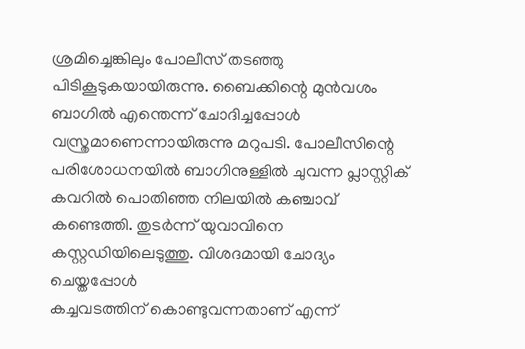ശ്രമിച്ചെങ്കിലും പോലീസ് തടഞ്ഞു പിടികൂടുകയായിരുന്നു. ബൈക്കിന്റെ മുൻവശം ബാഗിൽ എന്തെന്ന് ചോദിച്ചപ്പോൾ വസ്ത്രമാണെന്നായിരുന്നു മറുപടി. പോലീസിന്റെ പരിശോധനയിൽ ബാഗിനുള്ളിൽ ചുവന്ന പ്ലാസ്റ്റിക് കവറിൽ പൊതിഞ്ഞ നിലയിൽ കഞ്ചാവ് കണ്ടെത്തി. തുടർന്ന് യുവാവിനെ കസ്റ്റഡിയിലെടുത്തു. വിശദമായി ചോദ്യം ചെയ്തപ്പോൾ
കച്ചവടത്തിന് കൊണ്ടുവന്നതാണ് എന്ന്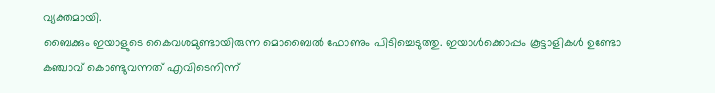വ്യക്തമായി.
ബൈക്കും ഇയാളുടെ കൈവശമുണ്ടായിരുന്ന മൊബൈൽ ഫോണും പിടിച്ചെടുത്തു. ഇയാൾക്കൊപ്പം കൂട്ടാളികൾ ഉണ്ടോ കഞ്ചാവ് കൊണ്ടുവന്നത് എവിടെനിന്ന്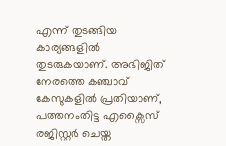എന്ന് തുടങ്ങിയ കാര്യങ്ങളിൽ തുടരുകയാണ്. അഭിജിത് നേരത്തെ കഞ്ചാവ് കേസുകളിൽ പ്രതിയാണ്, പത്തനംതിട്ട എക്സൈസ് രജിസ്റ്റർ ചെയ്ത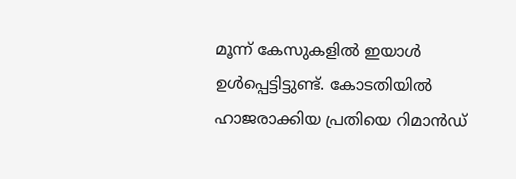മൂന്ന് കേസുകളിൽ ഇയാൾ ഉൾപ്പെട്ടിട്ടുണ്ട്. കോടതിയിൽ ഹാജരാക്കിയ പ്രതിയെ റിമാൻഡ്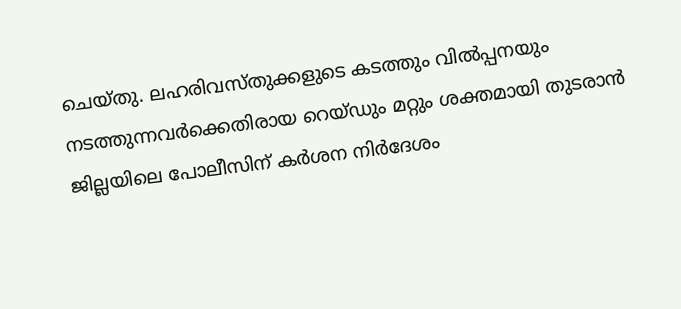ചെയ്തു. ലഹരിവസ്തുക്കളുടെ കടത്തും വിൽപ്പനയും നടത്തുന്നവർക്കെതിരായ റെയ്ഡും മറ്റും ശക്തമായി തുടരാൻ ജില്ലയിലെ പോലീസിന് കർശന നിർദേശം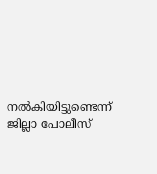നൽകിയിട്ടുണ്ടെന്ന് ജില്ലാ പോലീസ്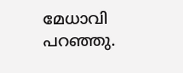മേധാവി പറഞ്ഞു.